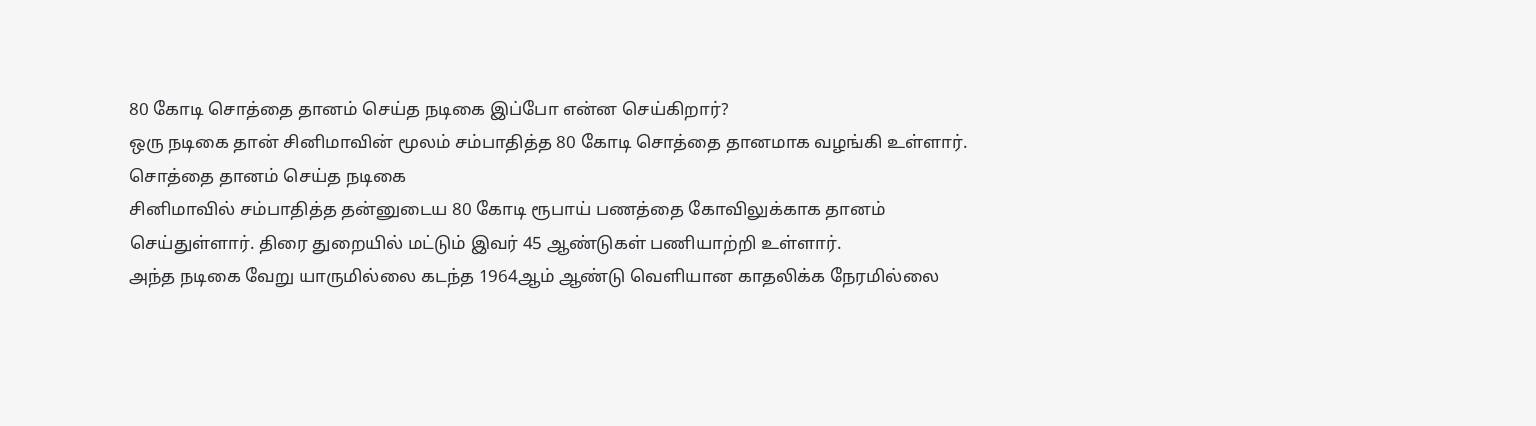80 கோடி சொத்தை தானம் செய்த நடிகை இப்போ என்ன செய்கிறார்?
ஒரு நடிகை தான் சினிமாவின் மூலம் சம்பாதித்த 80 கோடி சொத்தை தானமாக வழங்கி உள்ளார்.
சொத்தை தானம் செய்த நடிகை
சினிமாவில் சம்பாதித்த தன்னுடைய 80 கோடி ரூபாய் பணத்தை கோவிலுக்காக தானம் செய்துள்ளார். திரை துறையில் மட்டும் இவர் 45 ஆண்டுகள் பணியாற்றி உள்ளார்.
அந்த நடிகை வேறு யாருமில்லை கடந்த 1964ஆம் ஆண்டு வெளியான காதலிக்க நேரமில்லை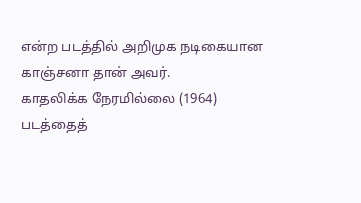என்ற படத்தில் அறிமுக நடிகையான காஞ்சனா தான் அவர்.
காதலிக்க நேரமில்லை (1964) படத்தைத்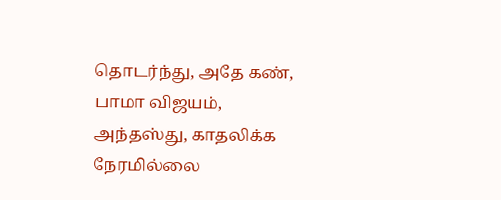தொடர்ந்து, அதே கண், பாமா விஜயம், அந்தஸ்து, காதலிக்க நேரமில்லை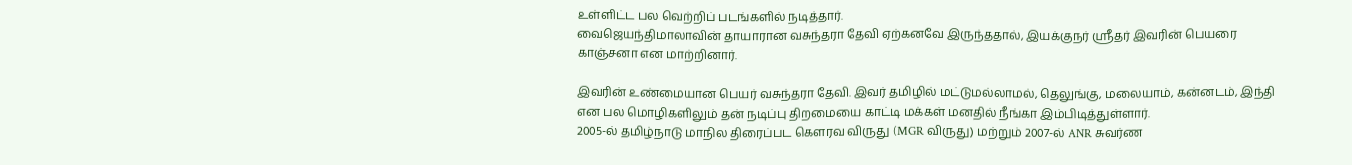உள்ளிட்ட பல வெற்றிப் படங்களில் நடித்தார்.
வைஜெயந்திமாலாவின் தாயாரான வசுந்தரா தேவி ஏற்கனவே இருந்ததால், இயக்குநர் ஸ்ரீதர் இவரின் பெயரை காஞ்சனா என மாற்றினார்.

இவரின் உண்மையான பெயர் வசுந்தரா தேவி. இவர் தமிழில் மட்டுமல்லாமல், தெலுங்கு, மலையாம், கன்னடம், இந்தி என பல மொழிகளிலும் தன் நடிப்பு திறமையை காட்டி மக்கள் மனதில் நீங்கா இம்பிடித்துள்ளார்.
2005-ல் தமிழ்நாடு மாநில திரைப்பட கௌரவ விருது (MGR விருது) மற்றும் 2007-ல் ANR சுவர்ண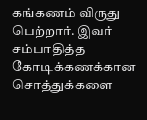கங்கணம் விருது பெற்றார். இவர் சம்பாதித்த கோடிக்கணக்கான சொத்துக்களை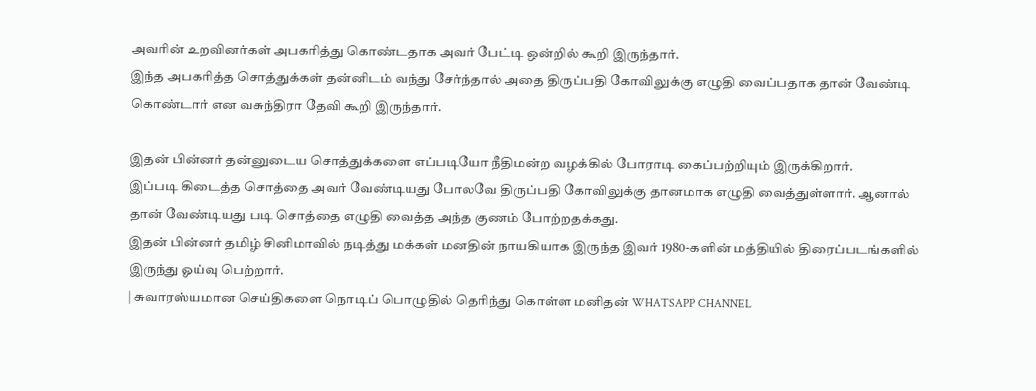அவரின் உறவினர்கள் அபகரித்து கொண்டதாக அவர் பேட்டி ஒன்றில் கூறி இருந்தார்.
இந்த அபகரித்த சொத்துக்கள் தன்னிடம் வந்து சேர்ந்தால் அதை திருப்பதி கோவிலுக்கு எழுதி வைப்பதாக தான் வேண்டி கொண்டார் என வசுந்திரா தேவி கூறி இருந்தார்.

இதன் பின்னர் தன்னுடைய சொத்துக்களை எப்படியோ நீதிமன்ற வழக்கில் போராடி கைப்பற்றியும் இருக்கிறார்.
இப்படி கிடைத்த சொத்தை அவர் வேண்டியது போலவே திருப்பதி கோவிலுக்கு தானமாக எழுதி வைத்துள்ளார். ஆனால் தான் வேண்டியது படி சொத்தை எழுதி வைத்த அந்த குணம் போற்றதக்கது.
இதன் பின்னர் தமிழ் சினிமாவில் நடித்து மக்கள் மனதின் நாயகியாக இருந்த இவர் 1980-களின் மத்தியில் திரைப்படங்களில் இருந்து ஓய்வு பெற்றார்.
| சுவாரஸ்யமான செய்திகளை நொடிப் பொழுதில் தெரிந்து கொள்ள மனிதன் WHATSAPP CHANNEL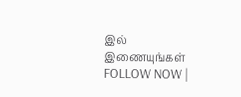இல் இணையுங்கள் FOLLOW NOW |